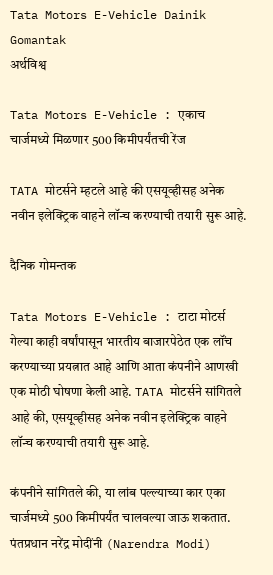Tata Motors E-Vehicle Dainik Gomantak
अर्थविश्व

Tata Motors E-Vehicle : एकाच चार्जमध्ये मिळणार 500 किमीपर्यंतची रेंज

TATA मोटर्सने म्हटले आहे की एसयूव्हीसह अनेक नवीन इलेक्ट्रिक वाहने लॉन्च करण्याची तयारी सुरू आहे.

दैनिक गोमन्तक

Tata Motors E-Vehicle : टाटा मोटर्स गेल्या काही वर्षांपासून भारतीय बाजारपेठेत एक लॉंच करण्याच्या प्रयत्नात आहे आणि आता कंपनीने आणखी एक मोठी घोषणा केली आहे. TATA मोटर्सने सांगितले आहे की, एसयूव्हीसह अनेक नवीन इलेक्ट्रिक वाहने लॉन्च करण्याची तयारी सुरू आहे.

कंपनीने सांगितले की, या लांब पल्ल्याच्या कार एका चार्जमध्ये 500 किमीपर्यंत चालवल्या जाऊ शकतात. पंतप्रधान नरेंद्र मोदींनी (Narendra Modi)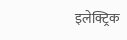इलेक्ट्रिक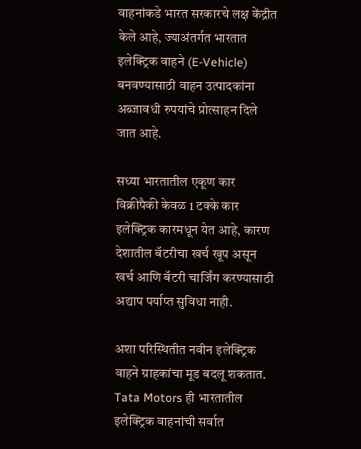वाहनांकडे भारत सरकारचे लक्ष केंद्रीत केले आहे, ज्याअंतर्गत भारतात इलेक्ट्रिक वाहने (E-Vehicle) बनवण्यासाठी वाहन उत्पादकांना अब्जावधी रुपयांचे प्रोत्साहन दिले जात आहे.

सध्या भारतातील एकूण कार विक्रीपैकी केवळ 1 टक्के कार इलेक्ट्रिक कारमधून येत आहे, कारण देशातील बॅटरीचा खर्च खूप असून खर्च आणि बॅटरी चार्जिंग करण्यासाठी अद्याप पर्याप्त सुविधा नाही.

अशा परिस्थितीत नवीन इलेक्ट्रिक वाहने ग्राहकांचा मूड बदलू शकतात. Tata Motors ही भारतातील इलेक्ट्रिक वाहनांची सर्वात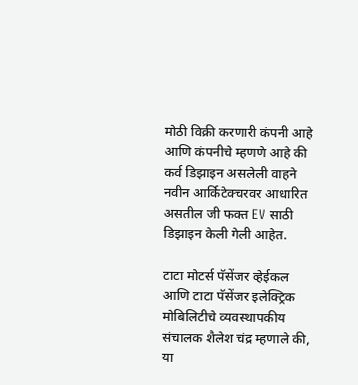मोठी विक्री करणारी कंपनी आहे आणि कंपनीचे म्हणणे आहे की कर्व डिझाइन असलेली वाहने नवीन आर्किटेक्चरवर आधारित असतील जी फक्त EV साठी डिझाइन केली गेली आहेत.

टाटा मोटर्स पॅसेंजर व्हेईकल आणि टाटा पॅसेंजर इलेक्ट्रिक मोबिलिटीचे व्यवस्थापकीय संचालक शैलेश चंद्र म्हणाले की, या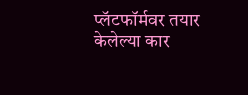प्लॅटफॉर्मवर तयार केलेल्या कार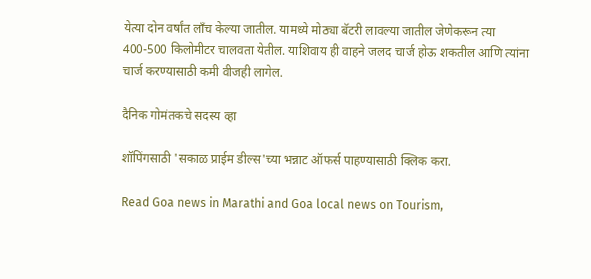येत्या दोन वर्षांत लाँच केल्या जातील. यामध्ये मोठ्या बॅटरी लावल्या जातील जेणेकरून त्या 400-500 किलोमीटर चालवता येतील. याशिवाय ही वाहने जलद चार्ज होऊ शकतील आणि त्यांना चार्ज करण्यासाठी कमी वीजही लागेल.

दैनिक गोमंतकचे सदस्य व्हा

शॉपिंगसाठी 'सकाळ प्राईम डील्स'च्या भन्नाट ऑफर्स पाहण्यासाठी क्लिक करा.

Read Goa news in Marathi and Goa local news on Tourism,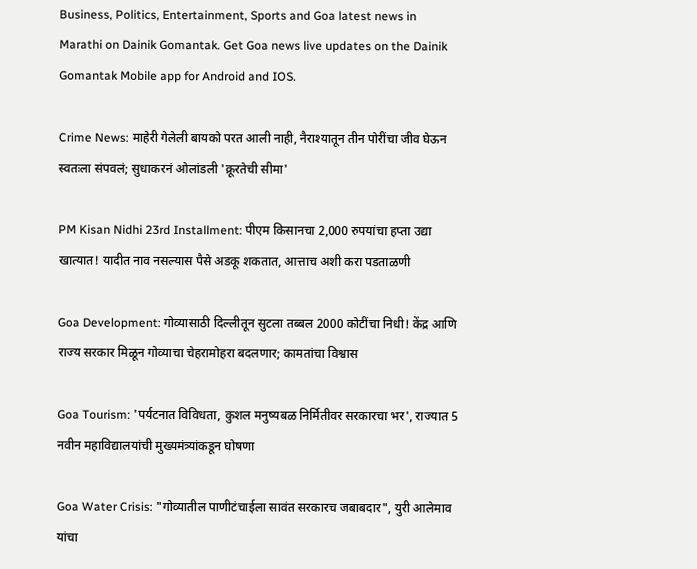Business, Politics, Entertainment, Sports and Goa latest news in Marathi on Dainik Gomantak. Get Goa news live updates on the Dainik Gomantak Mobile app for Android and IOS.

Crime News: माहेरी गेलेली बायको परत आली नाही, नैराश्यातून तीन पोरींचा जीव घेऊन स्वतःला संपवलं; सुधाकरनं ओलांडली 'क्रूरतेची सीमा'

PM Kisan Nidhi 23rd Installment: पीएम किसानचा 2,000 रुपयांचा हप्ता उद्या खात्यात! यादीत नाव नसल्यास पैसे अडकू शकतात, आत्ताच अशी करा पडताळणी

Goa Development: गोव्यासाठी दिल्लीतून सुटला तब्बल 2000 कोटींचा निधी! केंद्र आणि राज्य सरकार मिळून गोव्याचा चेहरामोहरा बदलणार; कामतांचा विश्वास

Goa Tourism: 'पर्यटनात विविधता, कुशल मनुष्यबळ निर्मितीवर सरकारचा भर', राज्यात 5 नवीन महाविद्यालयांची मुख्यमंत्र्यांकडून घोषणा

Goa Water Crisis: "गोव्यातील पाणीटंचाईला सावंत सरकारच जबाबदार", युरी आलेमाव यांचा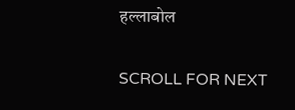हल्लाबोल

SCROLL FOR NEXT